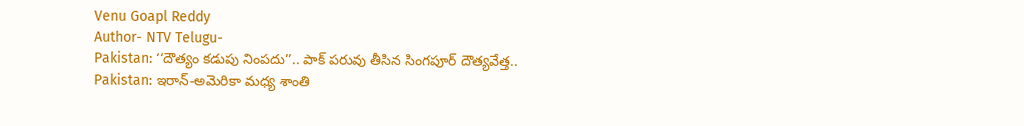Venu Goapl Reddy
Author- NTV Telugu-
Pakistan: ‘‘దౌత్యం కడుపు నింపదు’’.. పాక్ పరువు తీసిన సింగపూర్ దౌత్యవేత్త..
Pakistan: ఇరాన్-అమెరికా మధ్య శాంతి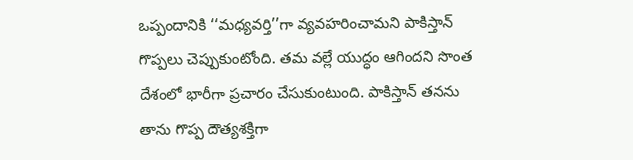ఒప్పందానికి ‘‘మధ్యవర్తి’’గా వ్యవహరించామని పాకిస్తాన్ గొప్పలు చెప్పుకుంటోంది. తమ వల్లే యుద్ధం ఆగిందని సొంత దేశంలో భారీగా ప్రచారం చేసుకుంటుంది. పాకిస్తాన్ తనను తాను గొప్ప దౌత్యశక్తిగా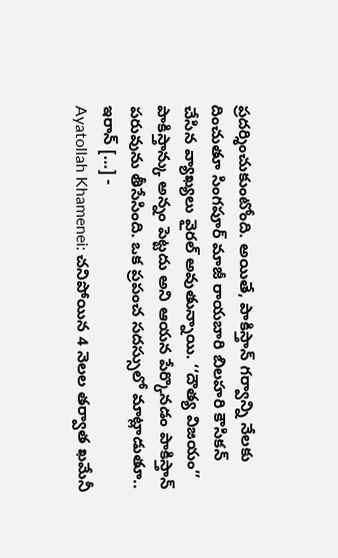ప్రదర్శించుకుంటోంది. అయితే, పాకిస్తాన్ గర్వాన్ని నేలకు దించుతూ సింగపూర్ మాజీ రాయబారి బిలహరి కౌసికన్ చేసిన వ్యాఖ్యలు వైరల్ అవుతున్నాయి. ‘‘దౌత్య విజయం’’ పాకిస్తాన్కు అన్నం పెట్టదు అని ఆయన పేర్కొనడం పాకిస్తాన్ పరువును తీసేసింది. ఒక ప్రపంచ సదస్సులో మాట్లాడుతూ.. ఇరాన్ […] -
Ayatollah Khamenei: చనిపోయిన 4 నెలల తర్వాత ఖమేనీ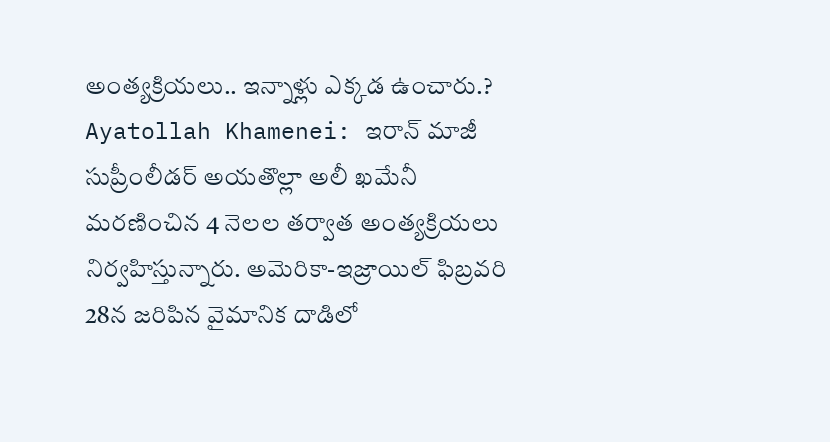అంత్యక్రియలు.. ఇన్నాళ్లు ఎక్కడ ఉంచారు.?
Ayatollah Khamenei: ఇరాన్ మాజీ సుప్రీంలీడర్ అయతొల్లా అలీ ఖమేనీ మరణించిన 4 నెలల తర్వాత అంత్యక్రియలు నిర్వహిస్తున్నారు. అమెరికా-ఇజ్రాయిల్ ఫిబ్రవరి 28న జరిపిన వైమానిక దాడిలో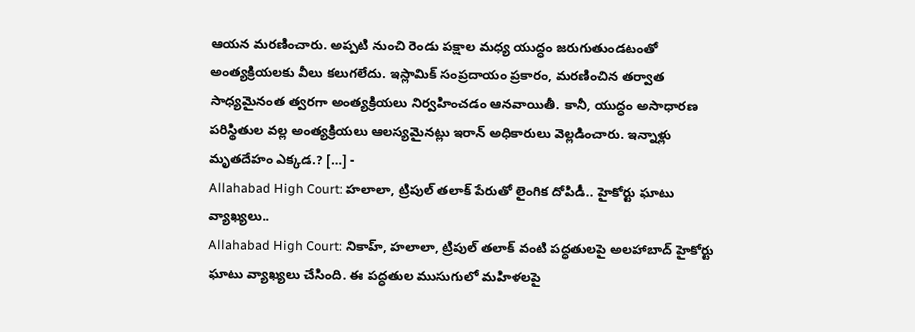ఆయన మరణించారు. అప్పటి నుంచి రెండు పక్షాల మధ్య యుద్ధం జరుగుతుండటంతో అంత్యక్రియలకు వీలు కలుగలేదు. ఇస్లామిక్ సంప్రదాయం ప్రకారం, మరణించిన తర్వాత సాధ్యమైనంత త్వరగా అంత్యక్రియలు నిర్వహించడం ఆనవాయితీ. కానీ, యుద్ధం అసాధారణ పరిస్థితుల వల్ల అంత్యక్రియలు ఆలస్యమైనట్లు ఇరాన్ అధికారులు వెల్లడించారు. ఇన్నాళ్లు మృతదేహం ఎక్కడ.? […] -
Allahabad High Court: హలాలా, ట్రిపుల్ తలాక్ పేరుతో లైంగిక దోపిడీ.. హైకోర్టు ఘాటు వ్యాఖ్యలు..
Allahabad High Court: నికాహ్, హలాలా, ట్రిపుల్ తలాక్ వంటి పద్ధతులపై అలహాబాద్ హైకోర్టు ఘాటు వ్యాఖ్యలు చేసింది. ఈ పద్ధతుల ముసుగులో మహిళలపై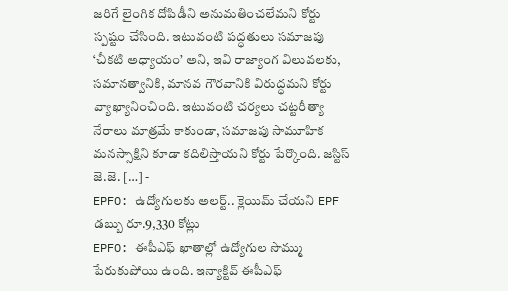జరిగే లైంగిక దోపిడీని అనుమతించలేమని కోర్టు స్పష్టం చేసింది. ఇటువంటి పద్ధతులు సమాజపు ‘చీకటి అధ్యాయం’ అని, ఇవి రాజ్యాంగ విలువలకు, సమానత్వానికి, మానవ గౌరవానికి విరుద్ధమని కోర్టు వ్యాఖ్యానించింది. ఇటువంటి చర్యలు చట్టరీత్యా నేరాలు మాత్రమే కాకుండా, సమాజపు సామూహిక మనస్సాక్షిని కూడా కదిలిస్తాయని కోర్టు పేర్కొంది. జస్టిస్ జె.జె. […] -
EPFO: ఉద్యోగులకు అలర్ట్.. క్లెయిమ్ చేయని EPF డబ్బు రూ.9,330 కోట్లు
EPFO: ఈపీఎఫ్ ఖాతాల్లో ఉద్యోగుల సొమ్ము పేరుకుపోయి ఉంది. ఇన్యాక్టివ్ ఈపీఎఫ్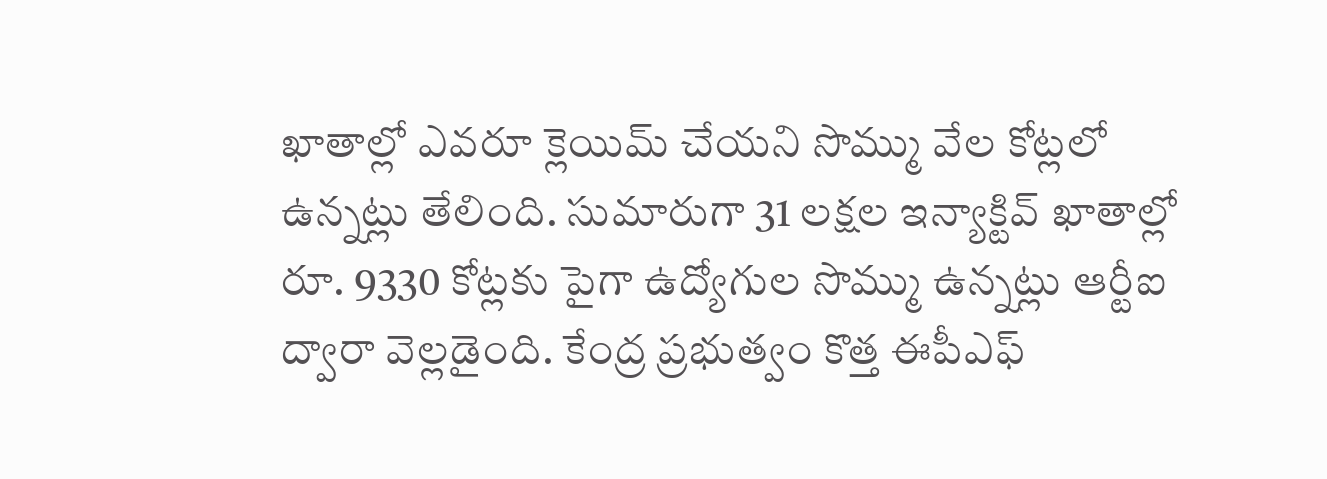ఖాతాల్లో ఎవరూ క్లెయిమ్ చేయని సొమ్ము వేల కోట్లలో ఉన్నట్లు తేలింది. సుమారుగా 31 లక్షల ఇన్యాక్టివ్ ఖాతాల్లో రూ. 9330 కోట్లకు పైగా ఉద్యోగుల సొమ్ము ఉన్నట్లు ఆర్టీఐ ద్వారా వెల్లడైంది. కేంద్ర ప్రభుత్వం కొత్త ఈపీఎఫ్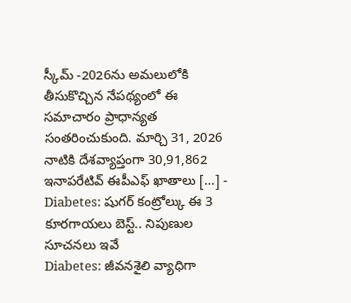స్కీమ్ -2026ను అమలులోకి తీసుకొచ్చిన నేపథ్యంలో ఈ సమాచారం ప్రాధాన్యత సంతరించుకుంది. మార్చి 31, 2026 నాటికి దేశవ్యాప్తంగా 30,91,862 ఇనాపరేటివ్ ఈపీఎఫ్ ఖాతాలు […] -
Diabetes: షుగర్ కంట్రోల్కు ఈ 3 కూరగాయలు బెస్ట్.. నిపుణుల సూచనలు ఇవే
Diabetes: జీవనశైలి వ్యాధిగా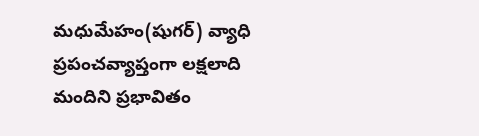మధుమేహం(షుగర్) వ్యాధి ప్రపంచవ్యాప్తంగా లక్షలాది మందిని ప్రభావితం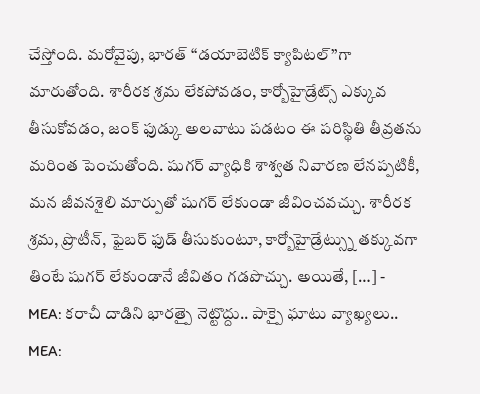చేస్తోంది. మరోవైపు, భారత్ ‘‘డయాబెటిక్ క్యాపిటల్’’గా మారుతోంది. శారీరక శ్రమ లేకపోవడం, కార్బోహైడ్రేట్స్ ఎక్కువ తీసుకోవడం, జంక్ ఫుడ్కు అలవాటు పడటం ఈ పరిస్థితి తీవ్రతను మరింత పెంచుతోంది. షుగర్ వ్యాధికి శాశ్వత నివారణ లేనప్పటికీ, మన జీవనశైలి మార్పుతో షుగర్ లేకుండా జీవించవచ్చు. శారీరక శ్రమ, ప్రొటీన్, ఫైబర్ ఫుడ్ తీసుకుంటూ, కార్బోహైడ్రేట్స్ను తక్కువగా తింటే షుగర్ లేకుండానే జీవితం గడపొచ్చు. అయితే, […] -
MEA: కరాచీ దాడిని భారత్పై నెట్టొద్దు.. పాక్పై ఘాటు వ్యాఖ్యలు..
MEA: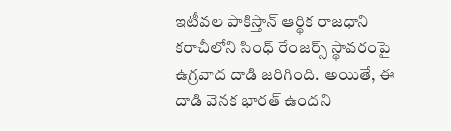ఇటీవల పాకిస్తాన్ ఆర్థిక రాజధాని కరాచీలోని సింధ్ రేంజర్స్ స్థావరంపై ఉగ్రవాద దాడి జరిగింది. అయితే, ఈ దాడి వెనక భారత్ ఉందని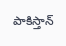పాకిస్తాన్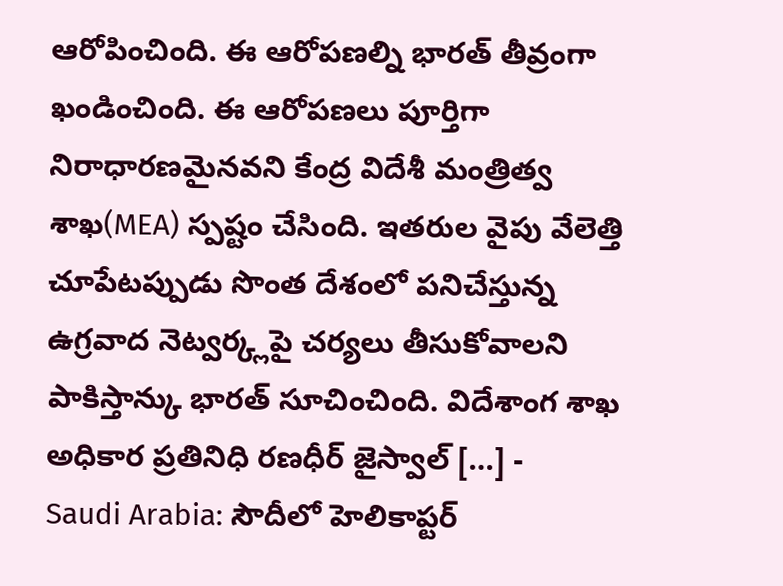ఆరోపించింది. ఈ ఆరోపణల్ని భారత్ తీవ్రంగా ఖండించింది. ఈ ఆరోపణలు పూర్తిగా నిరాధారణమైనవని కేంద్ర విదేశీ మంత్రిత్వ శాఖ(MEA) స్పష్టం చేసింది. ఇతరుల వైపు వేలెత్తి చూపేటప్పుడు సొంత దేశంలో పనిచేస్తున్న ఉగ్రవాద నెట్వర్క్లపై చర్యలు తీసుకోవాలని పాకిస్తాన్కు భారత్ సూచించింది. విదేశాంగ శాఖ అధికార ప్రతినిధి రణధీర్ జైస్వాల్ […] -
Saudi Arabia: సౌదీలో హెలికాప్టర్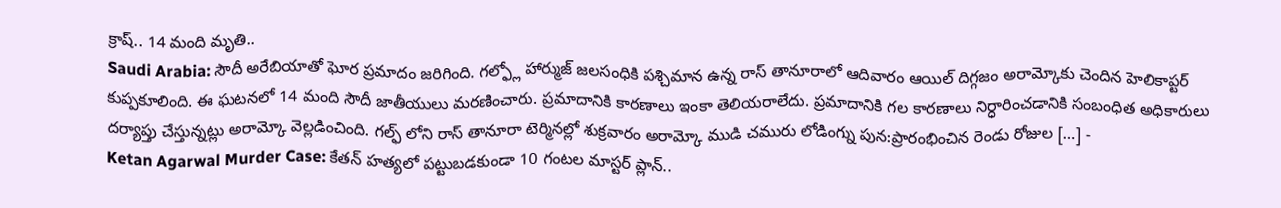క్రాష్.. 14 మంది మృతి..
Saudi Arabia: సౌదీ అరేబియాతో ఘోర ప్రమాదం జరిగింది. గల్ఫ్లో హార్ముజ్ జలసంధికి పశ్చిమాన ఉన్న రాస్ తానూరాలో ఆదివారం ఆయిల్ దిగ్గజం అరామ్కోకు చెందిన హెలికాప్టర్ కుప్పకూలింది. ఈ ఘటనలో 14 మంది సౌదీ జాతీయులు మరణించారు. ప్రమాదానికి కారణాలు ఇంకా తెలియరాలేదు. ప్రమాదానికి గల కారణాలు నిర్ధారించడానికి సంబంధిత అధికారులు దర్యాప్తు చేస్తున్నట్లు అరామ్కో వెల్లడించింది. గల్ఫ్ లోని రాస్ తానూరా టెర్మినల్లో శుక్రవారం అరామ్కో ముడి చమురు లోడింగ్ను పున:ప్రారంభించిన రెండు రోజుల […] -
Ketan Agarwal Murder Case: కేతన్ హత్యలో పట్టుబడకుండా 10 గంటల మాస్టర్ ప్లాన్..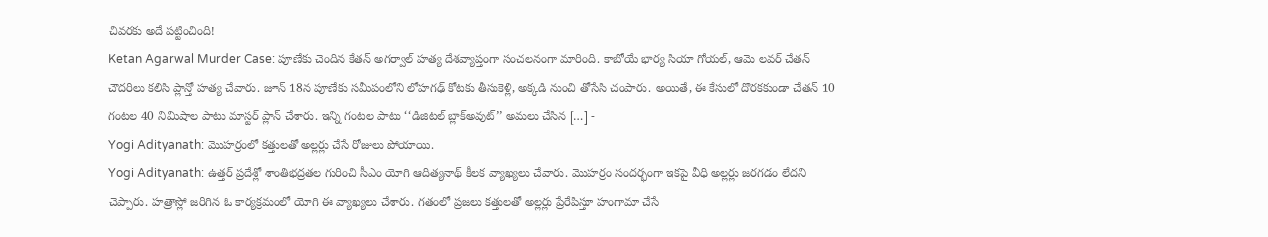చివరకు అదే పట్టించింది!
Ketan Agarwal Murder Case: పూణేకు చెందిన కేతన్ అగర్వాల్ హత్య దేశవ్యాప్తంగా సంచలనంగా మారింది. కాబోయే భార్య సియా గోయల్, ఆమె లవర్ చేతన్ చౌదరిలు కలిసి ప్లాన్తో హత్య చేవారు. జూన్ 18న పూణేకు సమీపంలోని లోహగఢ్ కోటకు తీసుకెళ్లి, అక్కడి నుంచి తోసేసి చంపారు. అయితే, ఈ కేసులో దొరకకుండా చేతన్ 10 గంటల 40 నిమిషాల పాటు మాస్టర్ ప్లాన్ చేశారు. ఇన్ని గంటల పాటు ‘‘డిజిటల్ బ్లాక్అవుట్’’ అమలు చేసిన […] -
Yogi Adityanath: మొహర్రంలో కత్తులతో అల్లర్లు చేసే రోజులు పోయాయి.
Yogi Adityanath: ఉత్తర్ ప్రదేశ్లో శాంతిభద్రతల గురించి సీఎం యోగి ఆదిత్యనాథ్ కీలక వ్యాఖ్యలు చేవారు. మొహర్రం సందర్భంగా ఇకపై వీధి అల్లర్లు జరగడం లేదని చెప్పారు. హత్రాస్లో జరిగిన ఓ కార్యక్రమంలో యోగి ఈ వ్యాఖ్యలు చేశారు. గతంలో ప్రజలు కత్తులతో అల్లర్లు ప్రేరేపిస్తూ హంగామా చేసే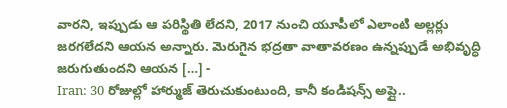వారని, ఇప్పుడు ఆ పరిస్థితి లేదని, 2017 నుంచి యూపీలో ఎలాంటి అల్లర్లు జరగలేదని ఆయన అన్నారు. మెరుగైన భద్రతా వాతావరణం ఉన్నప్పుడే అభివృద్ధి జరుగుతుందని ఆయన […] -
Iran: 30 రోజుల్లో హార్ముజ్ తెరుచుకుంటుంది, కానీ కండిషన్స్ అప్లై..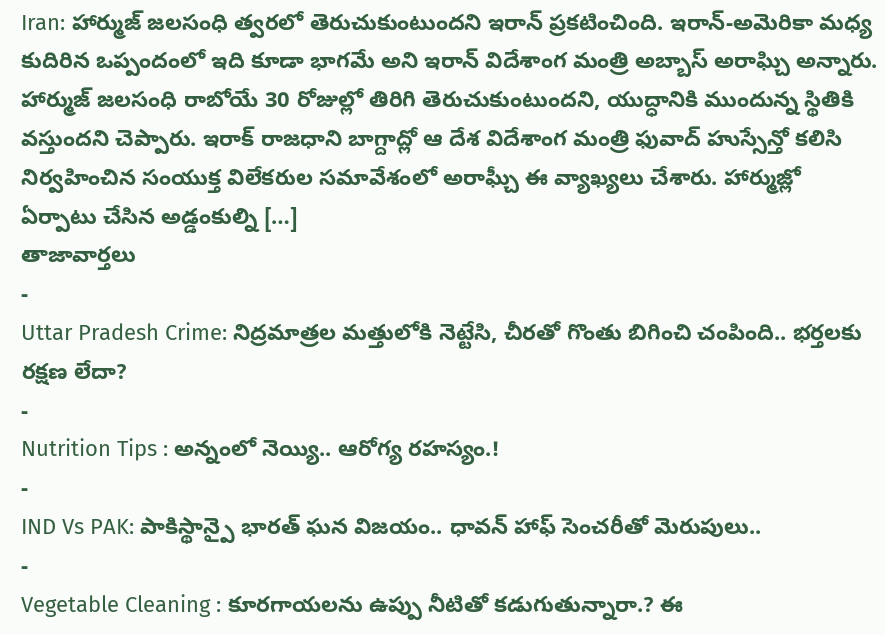Iran: హార్ముజ్ జలసంధి త్వరలో తెరుచుకుంటుందని ఇరాన్ ప్రకటించింది. ఇరాన్-అమెరికా మధ్య కుదిరిన ఒప్పందంలో ఇది కూడా భాగమే అని ఇరాన్ విదేశాంగ మంత్రి అబ్బాస్ అరాఘ్చి అన్నారు. హార్ముజ్ జలసంధి రాబోయే 30 రోజుల్లో తిరిగి తెరుచుకుంటుందని, యుద్ధానికి ముందున్న స్థితికి వస్తుందని చెప్పారు. ఇరాక్ రాజధాని బాగ్దాద్లో ఆ దేశ విదేశాంగ మంత్రి ఫువాద్ హుస్సేన్తో కలిసి నిర్వహించిన సంయుక్త విలేకరుల సమావేశంలో అరాఘ్చీ ఈ వ్యాఖ్యలు చేశారు. హార్ముజ్లో ఏర్పాటు చేసిన అడ్డంకుల్ని […]
తాజావార్తలు
-
Uttar Pradesh Crime: నిద్రమాత్రల మత్తులోకి నెట్టేసి, చీరతో గొంతు బిగించి చంపింది.. భర్తలకు రక్షణ లేదా?
-
Nutrition Tips : అన్నంలో నెయ్యి.. ఆరోగ్య రహస్యం.!
-
IND Vs PAK: పాకిస్థాన్పై భారత్ ఘన విజయం.. ధావన్ హాఫ్ సెంచరీతో మెరుపులు..
-
Vegetable Cleaning : కూరగాయలను ఉప్పు నీటితో కడుగుతున్నారా.? ఈ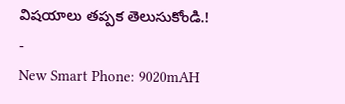విషయాలు తప్పక తెలుసుకోండి.!
-
New Smart Phone: 9020mAH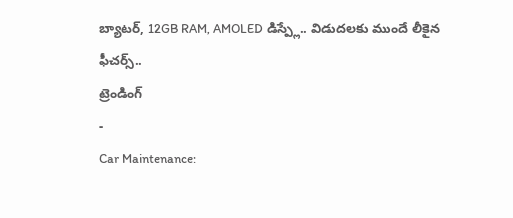బ్యాటర్, 12GB RAM, AMOLED డిస్ప్లే.. విడుదలకు ముందే లీకైన ఫీచర్స్..
ట్రెండింగ్
-
Car Maintenance: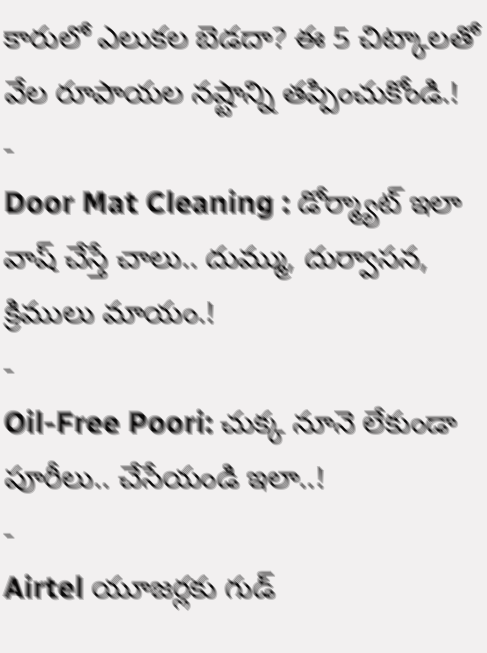కారులో ఎలుకల బెడదా? ఈ 5 చిట్కాలతో వేల రూపాయల నష్టాన్ని తప్పించుకోండి.!
-
Door Mat Cleaning : డోర్మ్యాట్ ఇలా వాష్ చేస్తే చాలు.. దుమ్ము, దుర్వాసన, క్రిములు మాయం.!
-
Oil-Free Poori: చుక్క నూనె లేకుండా పూరీలు.. చేసేయండి ఇలా..!
-
Airtel యూజర్లకు గుడ్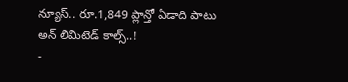న్యూస్.. రూ.1,849 ప్లాన్తో ఏడాది పాటు అన్ లిమిటెడ్ కాల్స్..!
-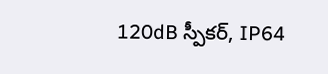120dB స్పీకర్, IP64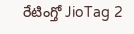రేటింగ్తో JioTag 2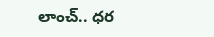లాంచ్.. ధర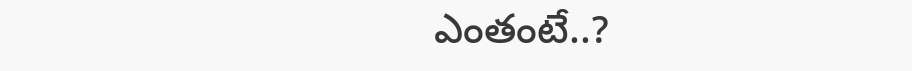ఎంతంటే..?